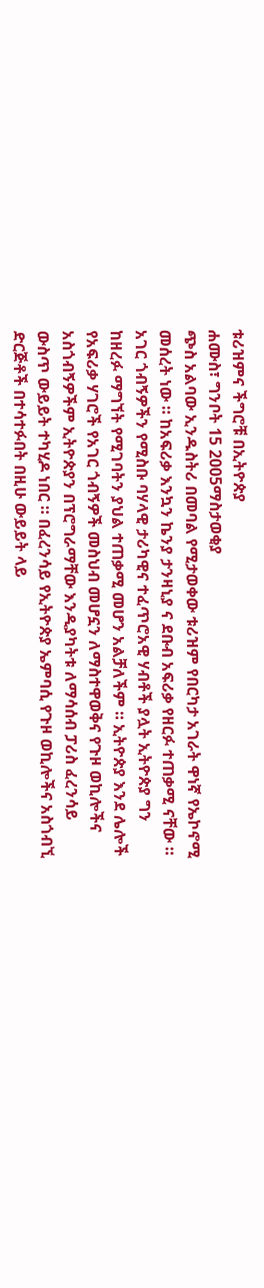ቱሪዝምና ችግሮቹ በኢትዮጵያ
ሐሙስ፣ ግንቦት 15 2005ማስታወቂያ
ጭስ አልባው ኢንዱስትሪ በመባል የሚታወቀው ቱሪዝም የበርካታ አገራት ዋነኛ የኤኮኖሚ መሰረት ነው ። ከአፍሪቃ እንኳን ኬንያ ታንዛኒያ ና ደቡብ አፍሪቃ የዘርፉ ተጠቃሚ ናቸው ። አገር ጎብኝዎችን የሚስቡ ባሃላዊ ታሪካዊና ተፈጥሮአዊ ሃብቶች ያሏት ኢትዮጵያ ግን ከዘረፉ ማግኘት የሚገባትን ያህል ተጠቃሚ መሆን አልቻለችም ። ኢትዮጵያ እንደ ሌሎች የአፍሪቃ ሃገሮች የአገር ጎብኝዎች መስህብ መሆኗን ለማስተዋወቅና የጉዞ ወኪሎችና አስጎብኝዎችም ኢትዮጵያን በፕሮግራማቸው እንዲያካትቱ ለማሳሰብ ፓሪስ ፈረንሳይ ውስጥ ውይይት ተካሂዶ ነበር ። በፈረንሳይ የኢትዮጵያ ኤምባሲ የጉዞ ወኪሎችና አስጎብኚ ድርጅቶች በተሳተፉበት በዚሁ ውይይት ላይ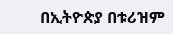በኢትዮጵያ በቱሪዝም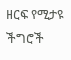ዘርፍ የሚታዩ ችግሮች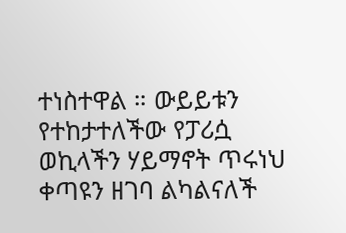ተነስተዋል ። ውይይቱን የተከታተለችው የፓሪሷ ወኪላችን ሃይማኖት ጥሩነህ ቀጣዩን ዘገባ ልካልናለች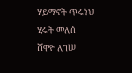ሃይማኖት ጥሩነህ
ሂሩት መለሰ
ሸዋዮ ለገሠ